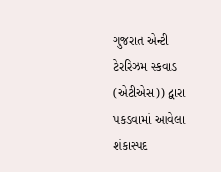ગુજરાત એન્ટી ટેરરિઝમ સ્કવાડ (એટીએસ)) દ્વારા પકડવામાં આવેલા શંકાસ્પદ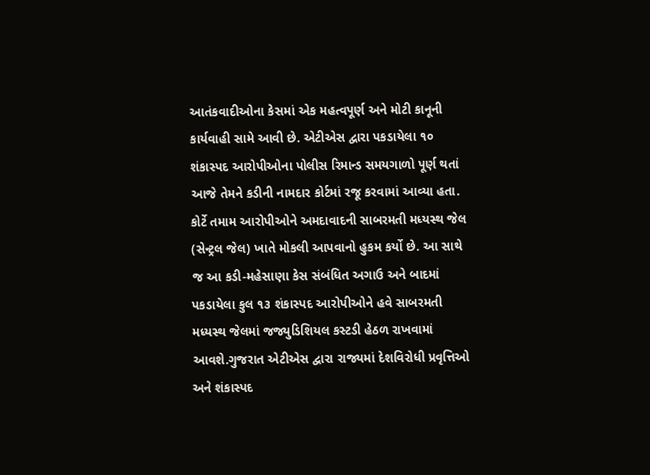આતંકવાદીઓના કેસમાં એક મહત્વપૂર્ણ અને મોટી કાનૂની કાર્યવાહી સામે આવી છે. એટીએસ દ્વારા પકડાયેલા ૧૦ શંકાસ્પદ આરોપીઓના પોલીસ રિમાન્ડ સમયગાળો પૂર્ણ થતાં આજે તેમને કડીની નામદાર કોર્ટમાં રજૂ કરવામાં આવ્યા હતા. કોર્ટે તમામ આરોપીઓને અમદાવાદની સાબરમતી મધ્યસ્થ જેલ (સેન્ટ્રલ જેલ) ખાતે મોકલી આપવાનો હુકમ કર્યો છે. આ સાથે જ આ કડી-મહેસાણા કેસ સંબંધિત અગાઉ અને બાદમાં પકડાયેલા કુલ ૧૩ શંકાસ્પદ આરોપીઓને હવે સાબરમતી મધ્યસ્થ જેલમાં જજ્યુડિશિયલ કસ્ટડી હેઠળ રાખવામાં આવશે.ગુજરાત એટીએસ દ્વારા રાજ્યમાં દેશવિરોધી પ્રવૃત્તિઓ અને શંકાસ્પદ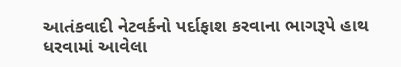આતંકવાદી નેટવર્કનો પર્દાફાશ કરવાના ભાગરૂપે હાથ ધરવામાં આવેલા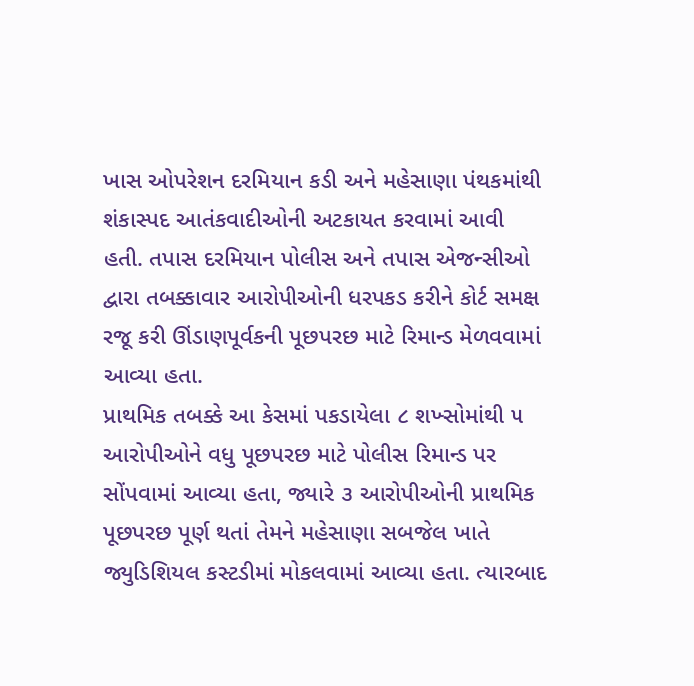ખાસ ઓપરેશન દરમિયાન કડી અને મહેસાણા પંથકમાંથી શંકાસ્પદ આતંકવાદીઓની અટકાયત કરવામાં આવી હતી. તપાસ દરમિયાન પોલીસ અને તપાસ એજન્સીઓ દ્વારા તબક્કાવાર આરોપીઓની ધરપકડ કરીને કોર્ટ સમક્ષ રજૂ કરી ઊંડાણપૂર્વકની પૂછપરછ માટે રિમાન્ડ મેળવવામાં આવ્યા હતા.
પ્રાથમિક તબક્કે આ કેસમાં પકડાયેલા ૮ શખ્સોમાંથી ૫ આરોપીઓને વધુ પૂછપરછ માટે પોલીસ રિમાન્ડ પર સોંપવામાં આવ્યા હતા, જ્યારે ૩ આરોપીઓની પ્રાથમિક પૂછપરછ પૂર્ણ થતાં તેમને મહેસાણા સબજેલ ખાતે જ્યુડિશિયલ કસ્ટડીમાં મોકલવામાં આવ્યા હતા. ત્યારબાદ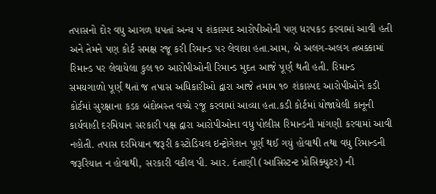તપાસનો દોર વધુ આગળ ધપતાં અન્ય ૫ શંકાસ્પદ આરોપીઓની પણ ધરપકડ કરવામાં આવી હતી અને તેમને પણ કોર્ટ સમક્ષ રજૂ કરી રિમાન્ડ પર લેવાયા હતા.આમ, બે અલગ-અલગ તબક્કામાં રિમાન્ડ પર લેવાયેલા કુલ ૧૦ આરોપીઓની રિમાન્ડ મુદત આજે પૂર્ણ થતી હતી. રિમાન્ડ સમયગાળો પૂર્ણ થતાં જ તપાસ અધિકારીઓ દ્વારા આજે તમામ ૧૦ શંકાસ્પદ આરોપીઓને કડી કોર્ટમાં સુરક્ષાના કડક બંદોબસ્ત વચ્ચે રજૂ કરવામાં આવ્યા હતા.કડી કોર્ટમાં યોજાયેલી કાનૂની કાર્યવાહી દરમિયાન સરકારી પક્ષ દ્વારા આરોપીઓના વધુ પોલીસ રિમાન્ડની માંગણી કરવામાં આવી નહોતી. તપાસ દરમિયાન જરૂરી કસ્ટોડિયલ ઇન્ટ્રોગેશન પૂર્ણ થઈ ગયું હોવાથી તથા વધુ રિમાન્ડની જરૂરિયાત ન હોવાથી, સરકારી વકીલ પી. આર. દંતાણી (આસિસ્ટન્ટ પ્રોસિક્યુટર) ની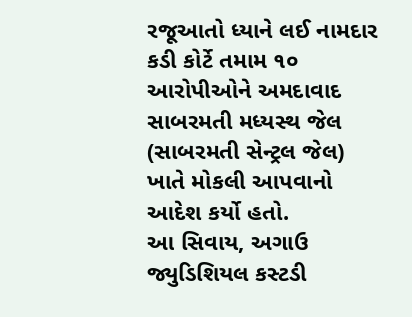રજૂઆતો ધ્યાને લઈ નામદાર કડી કોર્ટે તમામ ૧૦ આરોપીઓને અમદાવાદ સાબરમતી મધ્યસ્થ જેલ (સાબરમતી સેન્ટ્રલ જેલ) ખાતે મોકલી આપવાનો આદેશ કર્યો હતો.
આ સિવાય, અગાઉ જ્યુડિશિયલ કસ્ટડી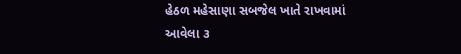હેઠળ મહેસાણા સબજેલ ખાતે રાખવામાં આવેલા ૩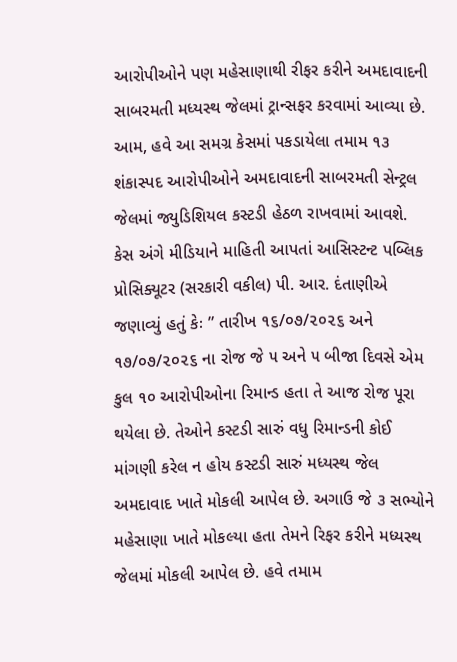આરોપીઓને પણ મહેસાણાથી રીફર કરીને અમદાવાદની સાબરમતી મધ્યસ્થ જેલમાં ટ્રાન્સફર કરવામાં આવ્યા છે. આમ, હવે આ સમગ્ર કેસમાં પકડાયેલા તમામ ૧૩ શંકાસ્પદ આરોપીઓને અમદાવાદની સાબરમતી સેન્ટ્રલ જેલમાં જ્યુડિશિયલ કસ્ટડી હેઠળ રાખવામાં આવશે.
કેસ અંગે મીડિયાને માહિતી આપતાં આસિસ્ટન્ટ પબ્લિક પ્રોસિક્યૂટર (સરકારી વકીલ) પી. આર. દંતાણીએ જણાવ્યું હતું કેઃ ” તારીખ ૧૬/૦૭/૨૦૨૬ અને ૧૭/૦૭/૨૦૨૬ ના રોજ જે ૫ અને ૫ બીજા દિવસે એમ કુલ ૧૦ આરોપીઓના રિમાન્ડ હતા તે આજ રોજ પૂરા થયેલા છે. તેઓને કસ્ટડી સારું વધુ રિમાન્ડની કોઈ માંગણી કરેલ ન હોય કસ્ટડી સારું મધ્યસ્થ જેલ અમદાવાદ ખાતે મોકલી આપેલ છે. અગાઉ જે ૩ સભ્યોને મહેસાણા ખાતે મોકલ્યા હતા તેમને રિફર કરીને મધ્યસ્થ જેલમાં મોકલી આપેલ છે. હવે તમામ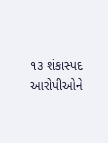૧૩ શંકાસ્પદ આરોપીઓને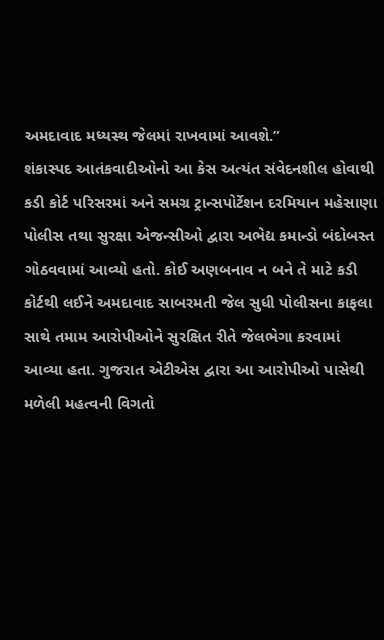અમદાવાદ મધ્યસ્થ જેલમાં રાખવામાં આવશે.”
શંકાસ્પદ આતંકવાદીઓનો આ કેસ અત્યંત સંવેદનશીલ હોવાથી કડી કોર્ટ પરિસરમાં અને સમગ્ર ટ્રાન્સપોર્ટેશન દરમિયાન મહેસાણા પોલીસ તથા સુરક્ષા એજન્સીઓ દ્વારા અભેદ્ય કમાન્ડો બંદોબસ્ત ગોઠવવામાં આવ્યો હતો. કોઈ અણબનાવ ન બને તે માટે કડી કોર્ટથી લઈને અમદાવાદ સાબરમતી જેલ સુધી પોલીસના કાફલા સાથે તમામ આરોપીઓને સુરક્ષિત રીતે જેલભેગા કરવામાં આવ્યા હતા. ગુજરાત એટીએસ દ્વારા આ આરોપીઓ પાસેથી મળેલી મહત્વની વિગતો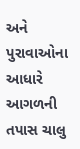અને પુરાવાઓના આધારે આગળની તપાસ ચાલુ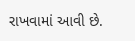રાખવામાં આવી છે.